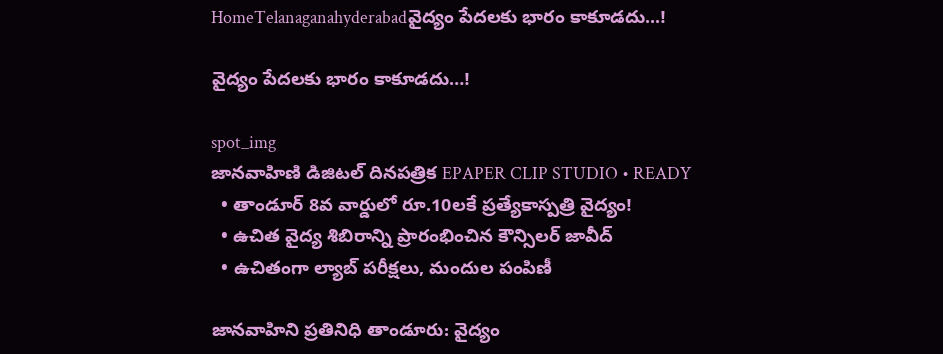HomeTelanaganahyderabadవైద్యం పేదలకు భారం కాకూడదు...!

వైద్యం పేదలకు భారం కాకూడదు…!

spot_img
జానవాహిణి డిజిటల్ దినపత్రిక EPAPER CLIP STUDIO • READY
  • తాండూర్ 8వ వార్డులో రూ.10లకే ప్రత్యేకాస్పత్రి వైద్యం!
  • ఉచిత వైద్య శిబిరాన్ని ప్రారంభించిన కౌన్సిలర్ జావీద్
  • ఉచితంగా ల్యాబ్ పరీక్షలు, మందుల పంపిణీ

జానవాహిని ప్రతినిధి తాండూరు: వైద్యం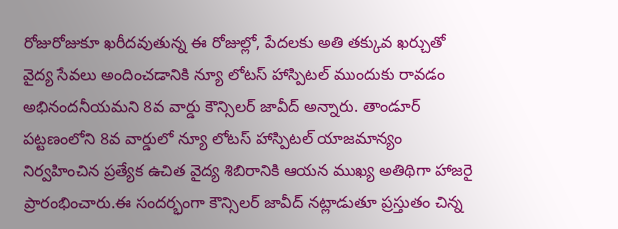రోజురోజుకూ ఖరీదవుతున్న ఈ రోజుల్లో, పేదలకు అతి తక్కువ ఖర్చుతో వైద్య సేవలు అందించడానికి న్యూ లోటస్ హాస్పిటల్ ముందుకు రావడం అభినందనీయమని 8వ వార్డు కౌన్సిలర్ జావీద్ అన్నారు. తాండూర్ పట్టణంలోని 8వ వార్డులో న్యూ లోటస్ హాస్పిటల్ యాజమాన్యం నిర్వహించిన ప్రత్యేక ఉచిత వైద్య శిబిరానికి ఆయన ముఖ్య అతిథిగా హాజరై ప్రారంభించారు.ఈ సందర్భంగా కౌన్సిలర్ జావీద్ నట్లాడుతూ ప్రస్తుతం చిన్న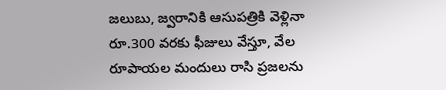జలుబు, జ్వరానికి ఆసుపత్రికి వెళ్లినా రూ.300 వరకు ఫీజులు వేస్తూ, వేల రూపాయల మందులు రాసి ప్రజలను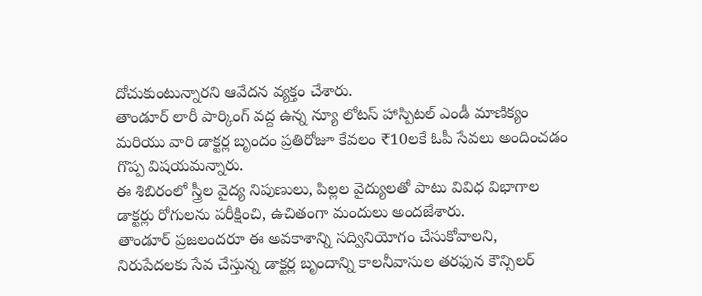దోచుకుంటున్నారని ఆవేదన వ్యక్తం చేశారు.
తాండూర్ లారీ పార్కింగ్ వద్ద ఉన్న న్యూ లోటస్ హాస్పిటల్ ఎండీ మాణిక్యం మరియు వారి డాక్టర్ల బృందం ప్రతిరోజూ కేవలం ₹10లకే ఓపీ సేవలు అందించడం గొప్ప విషయమన్నారు.
ఈ శిబిరంలో స్త్రీల వైద్య నిపుణులు, పిల్లల వైద్యులతో పాటు వివిధ విభాగాల డాక్టర్లు రోగులను పరీక్షించి, ఉచితంగా మందులు అందజేశారు.
తాండూర్ ప్రజలందరూ ఈ అవకాశాన్ని సద్వినియోగం చేసుకోవాలని, నిరుపేదలకు సేవ చేస్తున్న డాక్టర్ల బృందాన్ని కాలనీవాసుల తరఫున కౌన్సిలర్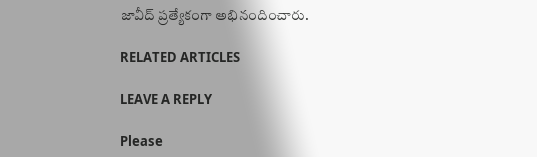జావీద్ ప్రత్యేకంగా అభినందించారు.

RELATED ARTICLES

LEAVE A REPLY

Please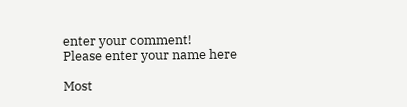enter your comment!
Please enter your name here

Most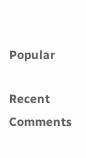Popular

Recent Comments